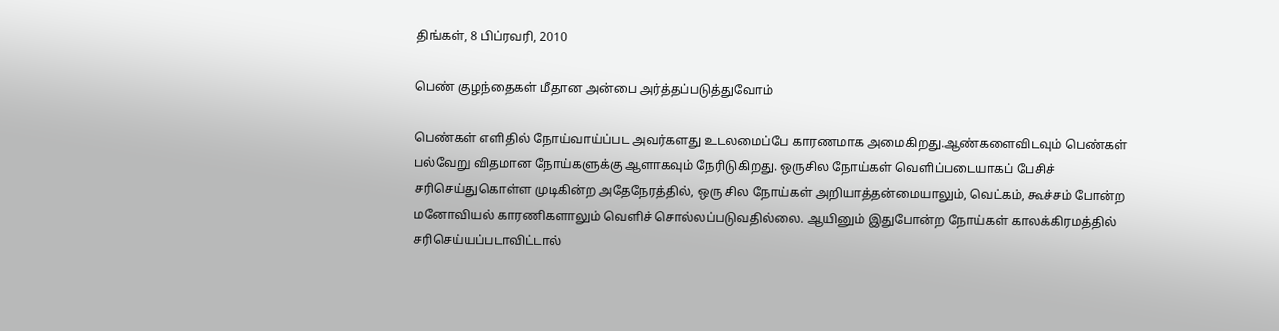திங்கள், 8 பிப்ரவரி, 2010

பெண் குழ‌ந்தைகள் மீதான அன்பை அர்த்தப்படுத்துவோம்

பெண்கள் எளிதில் நோய்வாய்ப்பட அவர்களது உடலமைப்பே காரணமாக அமைகிறது.ஆண்களைவிடவும் பெண்கள் பல்வேறு விதமான நோய்களுக்கு ஆளாகவும் நேரிடுகிறது. ஒருசில நோய்கள் வெளிப்படையாகப் பேசிச் சரிசெய்துகொள்ள முடிகின்ற அதேநேரத்தில், ஒரு சில நோய்கள் அறியாத்தன்மையாலும், வெட்கம், கூச்சம் போன்ற மனோவியல் காரணிகளாலும் வெளிச் சொல்லப்படுவதில்லை. ஆயினும் இதுபோன்ற நோய்கள் காலக்கிரமத்தில் சரிசெய்யப்படாவிட்டால்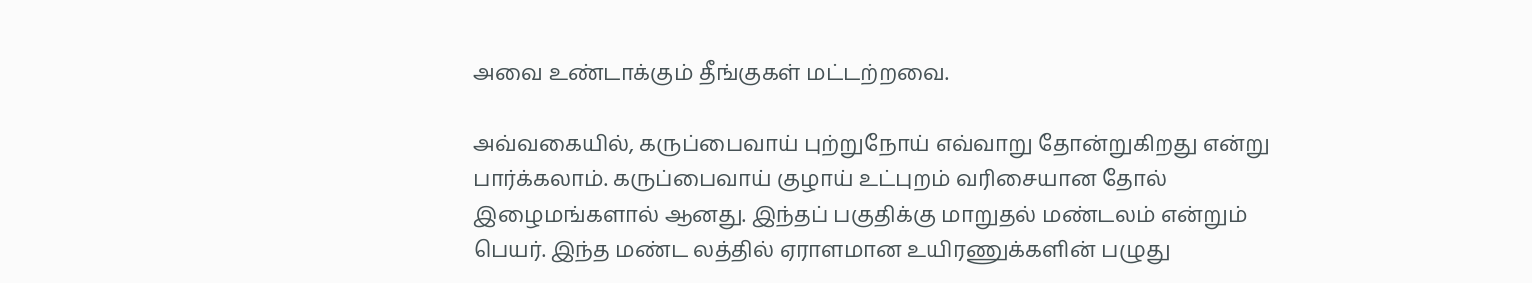அவை உண்டாக்கும் தீங்குகள் மட்டற்றவை.

அவ்வகையில், கருப்பைவாய் புற்றுநோய் எவ்வாறு தோன்றுகிறது என்று பார்க்கலாம். கருப்பைவாய் குழாய் உட்புறம் வரிசையான தோல் இழைமங்களால் ஆனது. இந்தப் பகுதிக்கு மாறுதல் மண்டலம் என்றும் பெயர். இந்த மண்ட லத்தில் ஏராளமான உயிரணுக்களின் பழுது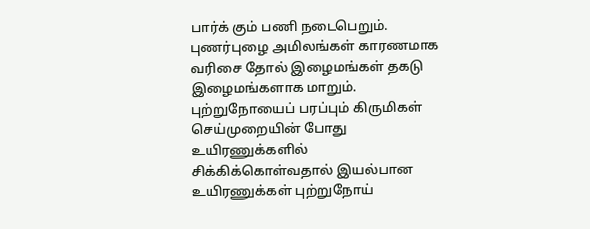பார்க் கும் பணி நடைபெறும். புணர்புழை அமிலங்கள் காரணமாக வரிசை தோல் இழைமங்கள் தகடு இழைமங்களாக மாறும். புற்றுநோயைப் பரப்பும் கிருமிகள் செய்முறையின் போது உயிரணுக்களில் சிக்கிக்கொள்வதால் இயல்பான உயிரணுக்கள் புற்றுநோய்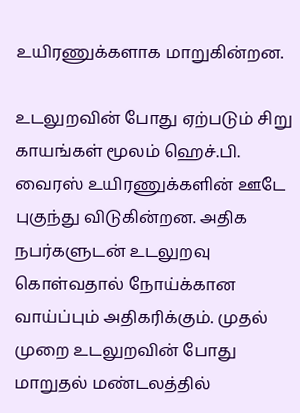உயிரணுக்களாக மாறுகின்றன.

உடலுறவின் போது ஏற்படும் சிறு காயங்கள் மூலம் ஹெச்.பி. வைரஸ் உயிரணுக்களின் ஊடே புகுந்து விடுகின்றன. அதிக நபர்களுடன் உடலுறவு கொள்வதால் நோய்க்கான வாய்ப்பும் அதிகரிக்கும். முதல் முறை உடலுறவின் போது மாறுதல் மண்டலத்தில்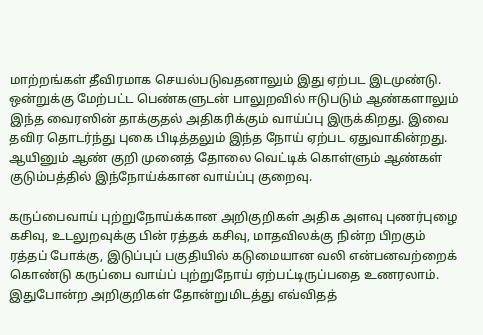மாற்றங்கள் தீவிரமாக செயல்படுவதனாலும் இது ஏற்பட இடமுண்டு.
ஒன்றுக்கு மேற்பட்ட பெண்களுடன் பாலுறவில் ஈடுபடும் ஆண்களாலும் இந்த வைரஸின் தாக்குதல் அதிகரிக்கும் வாய்ப்பு இருக்கிறது. இவை தவிர தொடர்ந்து புகை பிடித்தலும் இந்த நோய் ஏற்பட ஏதுவாகின்றது. ஆயினும் ஆண் குறி முனைத் தோலை வெட்டிக் கொள்ளும் ஆண்கள் குடும்பத்தில் இந்நோய்க்கான வாய்ப்பு குறைவு.

கருப்பைவாய் புற்றுநோய்க்கான அறிகுறிகள் அதிக அளவு புணர்புழை கசிவு, உடலுறவுக்கு பின் ரத்தக் கசிவு, மாதவிலக்கு நின்ற பிறகும் ரத்தப் போக்கு, இடுப்புப் பகுதியில் கடுமையான வலி என்பனவற்றைக் கொண்டு கருப்பை வாய்ப் புற்றுநோய் ஏற்பட்டிருப்பதை உணரலாம். இதுபோன்ற அறிகுறிகள் தோன்றுமிடத்து எவ்விதத்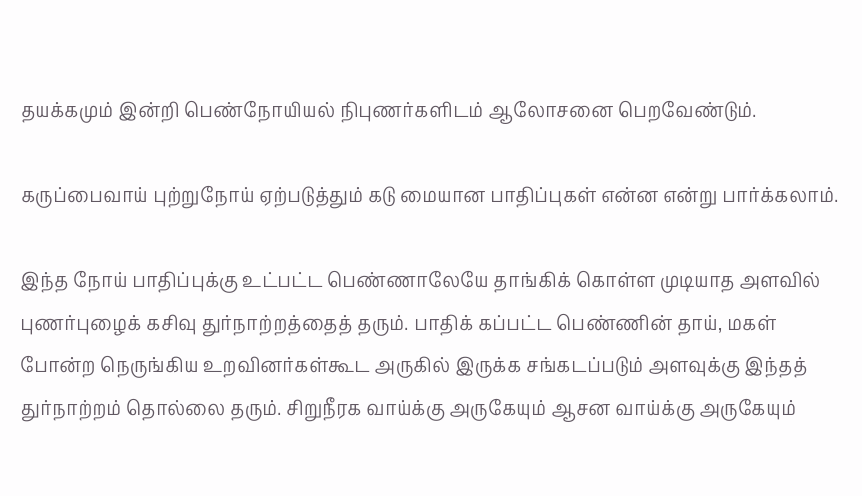தயக்கமும் இன்றி பெண்நோயியல் நிபுணர்களிடம் ஆலோசனை பெறவேண்டும்.

கருப்பைவாய் புற்றுநோய் ஏற்படுத்தும் கடு மையான பாதிப்புகள் என்ன என்று பார்க்கலாம்.

இந்த நோய் பாதிப்புக்கு உட்பட்ட பெண்ணாலேயே தாங்கிக் கொள்ள முடியாத அளவில் புணர்புழைக் கசிவு துர்நாற்றத்தைத் தரும். பாதிக் கப்பட்ட பெண்ணின் தாய், மகள் போன்ற நெருங்கிய உறவினர்கள்கூட அருகில் இருக்க சங்கடப்படும் அளவுக்கு இந்தத் துர்நாற்றம் தொல்லை தரும். சிறுநீரக வாய்க்கு அருகேயும் ஆசன வாய்க்கு அருகேயும்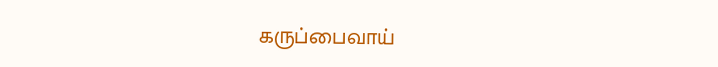கருப்பைவாய்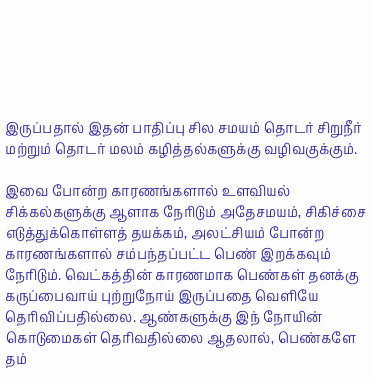இருப்பதால் இதன் பாதிப்பு சில சமயம் தொடர் சிறுநீர் மற்றும் தொடர் மலம் கழித்தல்களுக்கு வழிவகுக்கும்.

இவை போன்ற காரணங்களால் உளவியல் சிக்கல்களுக்கு ஆளாக நேரிடும் அதேசமயம், சிகிச்சை எடுத்துக்கொள்ளத் தயக்கம், அலட்சியம் போன்ற காரணங்களால் சம்பந்தப்பட்ட பெண் இறக்கவும் நேரிடும். வெட்கத்தின் காரணமாக பெண்கள் தனக்கு கருப்பைவாய் புற்றுநோய் இருப்பதை வெளியே தெரிவிப்பதில்லை. ஆண்களுக்கு இந் நோயின் கொடுமைகள் தெரிவதில்லை ஆதலால், பெண்களே தம்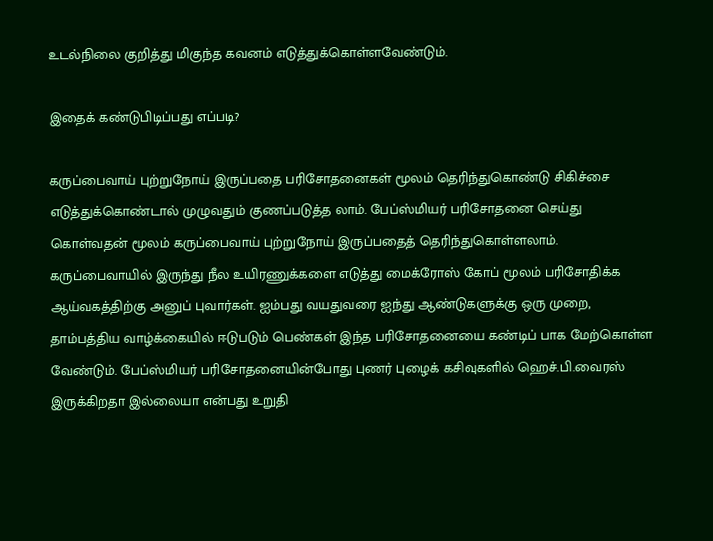உடல்நிலை குறித்து மிகுந்த கவனம் எடுத்துக்கொள்ளவேண்டும்.

இதைக் கண்டுபிடிப்பது எப்படி?

கருப்பைவாய் புற்றுநோய் இருப்பதை பரிசோதனைகள் மூலம் தெரிந்துகொண்டு சிகிச்சை எடுத்துக்கொண்டால் முழுவதும் குணப்படுத்த லாம். பேப்ஸ்மியர் பரிசோதனை செய்து கொள்வதன் மூலம் கருப்பைவாய் புற்றுநோய் இருப்பதைத் தெரிந்துகொள்ளலாம். கருப்பைவாயில் இருந்து நீல உயிரணுக்களை எடுத்து மைக்ரோஸ் கோப் மூலம் பரிசோதிக்க ஆய்வகத்திற்கு அனுப் புவார்கள். ஐம்பது வயதுவரை ஐந்து ஆண்டுகளுக்கு ஒரு முறை, தாம்பத்திய வாழ்க்கையில் ஈடுபடும் பெண்கள் இந்த பரிசோதனையை கண்டிப் பாக மேற்கொள்ள வேண்டும். பேப்ஸ்மியர் பரிசோதனையின்போது புணர் புழைக் கசிவுகளில் ஹெச்.பி.வைரஸ் இருக்கிறதா இல்லையா என்பது உறுதி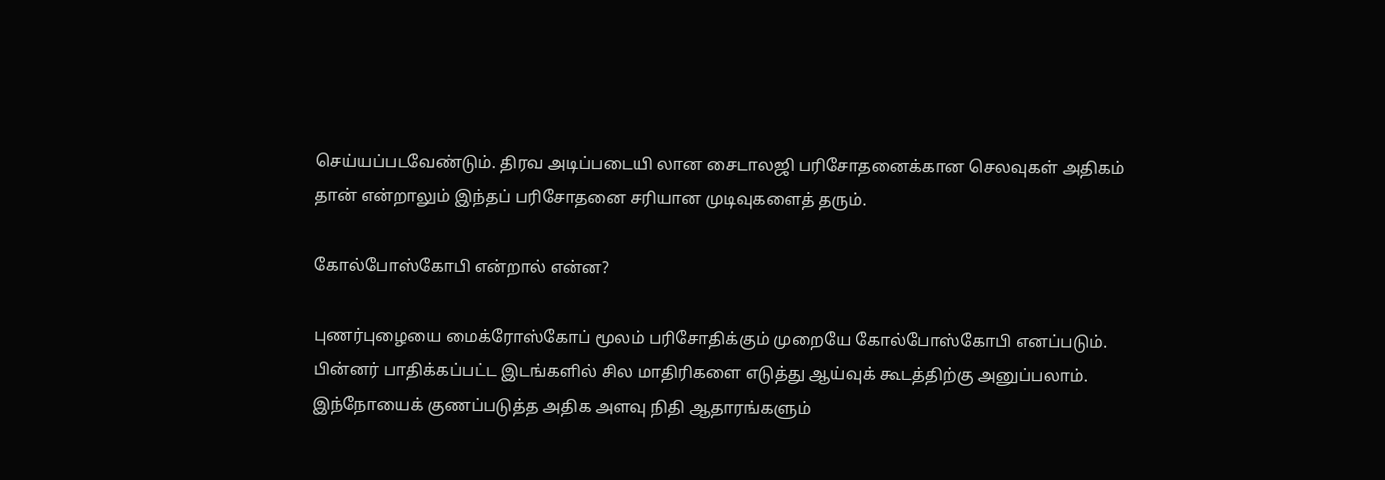செய்யப்படவேண்டும். திரவ அடிப்படையி லான சைடாலஜி பரிசோதனைக்கான செலவுகள் அதிகம் தான் என்றாலும் இந்தப் பரிசோதனை சரியான முடிவுகளைத் தரும்.

கோல்போஸ்கோபி என்றால் என்ன?

புணர்புழையை மைக்ரோஸ்கோப் மூலம் பரிசோதிக்கும் முறையே கோல்போஸ்கோபி எனப்படும். பின்னர் பாதிக்கப்பட்ட இடங்களில் சில மாதிரிகளை எடுத்து ஆய்வுக் கூடத்திற்கு அனுப்பலாம். இந்நோயைக் குணப்படுத்த அதிக அளவு நிதி ஆதாரங்களும்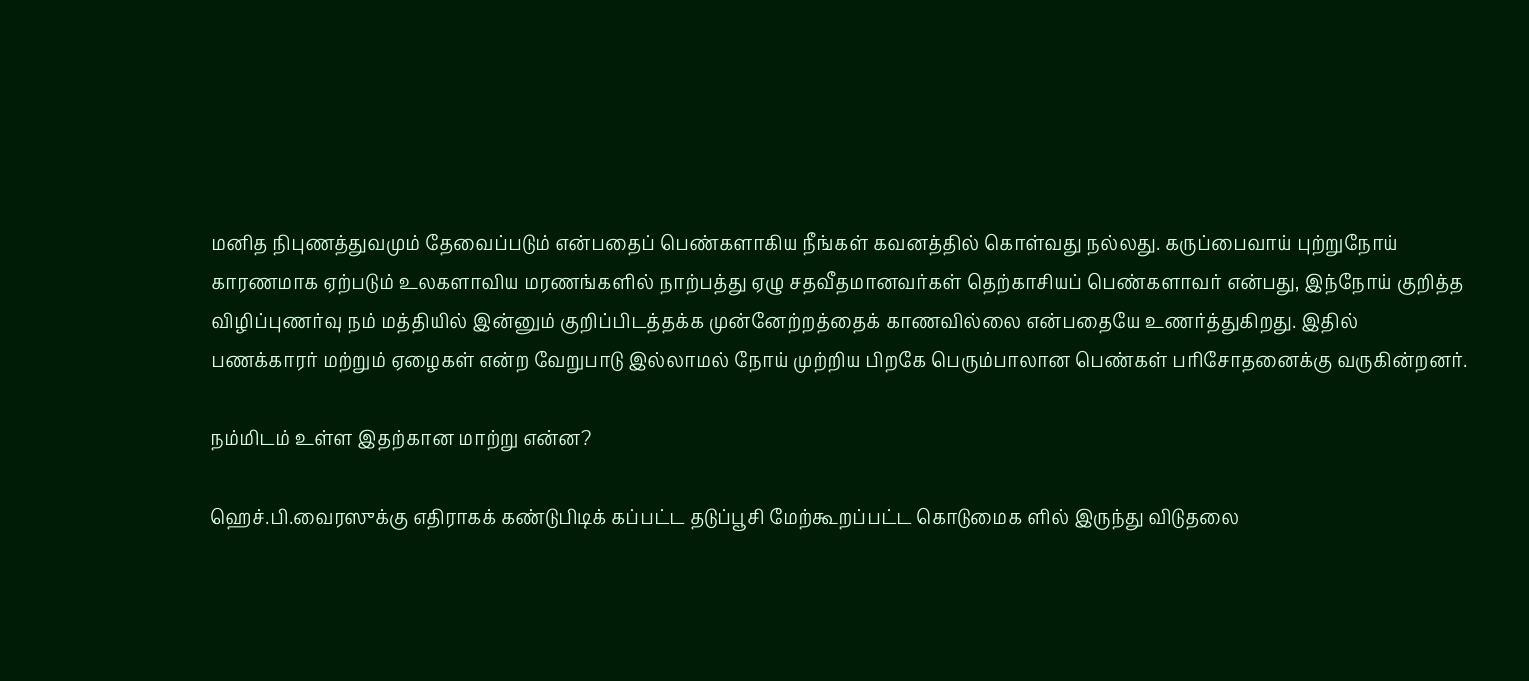மனித நிபுணத்துவமும் தேவைப்படும் என்பதைப் பெண்களாகிய நீங்கள் கவனத்தில் கொள்வது நல்லது. கருப்பைவாய் புற்றுநோய் காரணமாக ஏற்படும் உலகளாவிய மரணங்களில் நாற்பத்து ஏழு சதவீதமானவர்கள் தெற்காசியப் பெண்களாவர் என்பது, இந்நோய் குறித்த விழிப்புணர்வு நம் மத்தியில் இன்னும் குறிப்பிடத்தக்க முன்னேற்றத்தைக் காணவில்லை என்பதையே உணர்த்துகிறது. இதில் பணக்காரர் மற்றும் ஏழைகள் என்ற வேறுபாடு இல்லாமல் நோய் முற்றிய பிறகே பெரும்பாலான பெண்கள் பரிசோதனைக்கு வருகின்றனர்.

நம்மிடம் உள்ள இதற்கான மாற்று என்ன?

ஹெச்.பி.வைரஸுக்கு எதிராகக் கண்டுபிடிக் கப்பட்ட தடுப்பூசி மேற்கூறப்பட்ட கொடுமைக ளில் இருந்து விடுதலை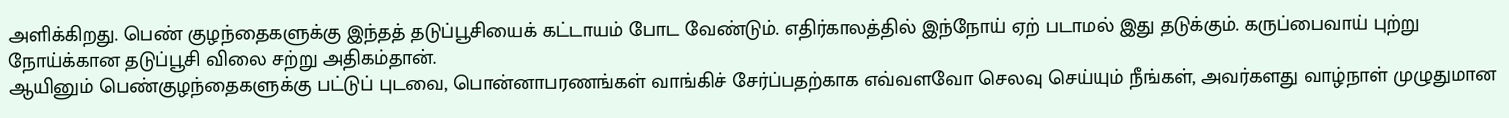அளிக்கிறது. பெண் குழந்தைகளுக்கு இந்தத் தடுப்பூசியைக் கட்டாயம் போட வேண்டும். எதிர்காலத்தில் இந்நோய் ஏற் படாமல் இது தடுக்கும். கருப்பைவாய் புற்று நோய்க்கான தடுப்பூசி விலை சற்று அதிகம்தான்.
ஆயினும் பெண்குழந்தைகளுக்கு பட்டுப் புடவை, பொன்னாபரணங்கள் வாங்கிச் சேர்ப்பதற்காக எவ்வளவோ செலவு செய்யும் நீங்கள், அவர்களது வாழ்நாள் முழுதுமான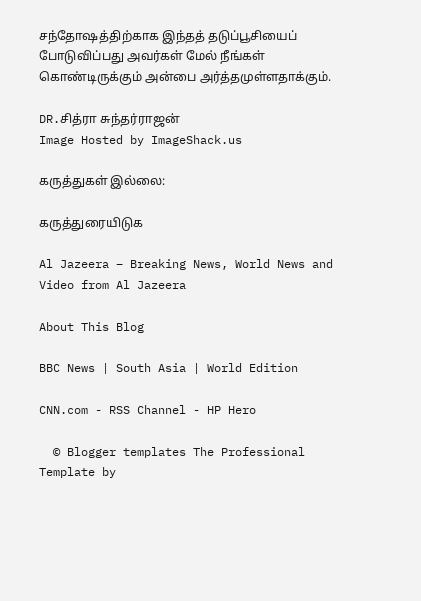சந்தோஷத்திற்காக இந்தத் தடுப்பூசியைப் போடுவிப்பது அவர்கள் மேல் நீங்கள் கொண்டிருக்கும் அன்பை அர்த்தமுள்ளதாக்கும்.

DR.சித்ரா சுந்தர்ராஜன்
Image Hosted by ImageShack.us

கருத்துகள் இல்லை:

கருத்துரையிடுக

Al Jazeera – Breaking News, World News and Video from Al Jazeera

About This Blog

BBC News | South Asia | World Edition

CNN.com - RSS Channel - HP Hero

  © Blogger templates The Professional Template by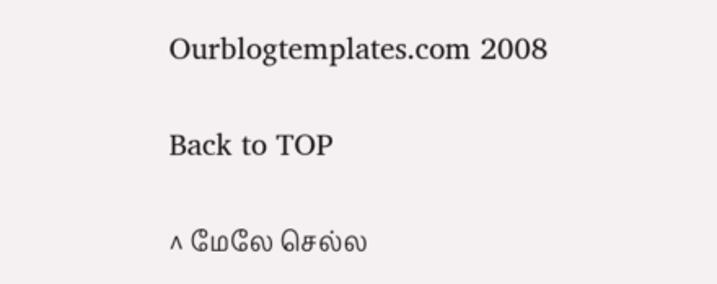Ourblogtemplates.com 2008

Back to TOP

^ மேலே செல்ல